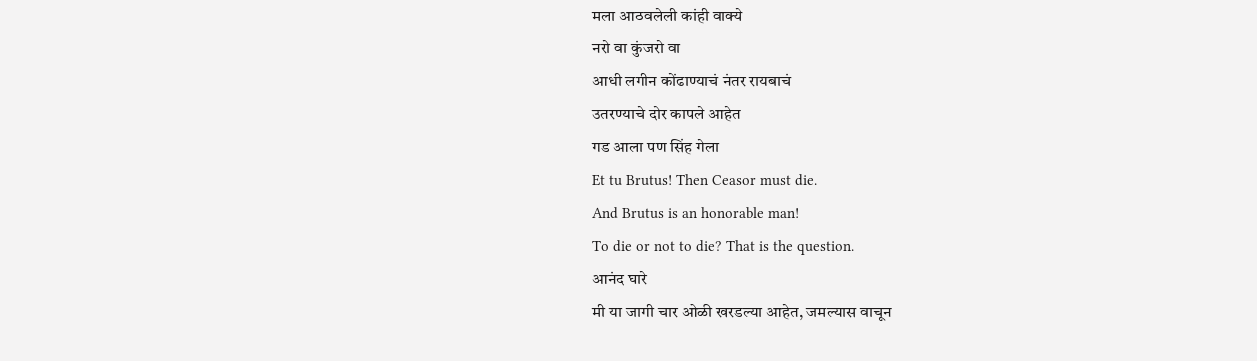मला आठवलेली कांही वाक्ये
नरो वा कुंजरो वा
आधी लगीन कोंढाण्याचं नंतर रायबाचं
उतरण्याचे दोर कापले आहेत
गड आला पण सिंह गेला
Et tu Brutus! Then Ceasor must die.
And Brutus is an honorable man!
To die or not to die? That is the question.
आनंद घारे
मी या जागी चार ओळी खरडल्या आहेत, जमल्यास वाचून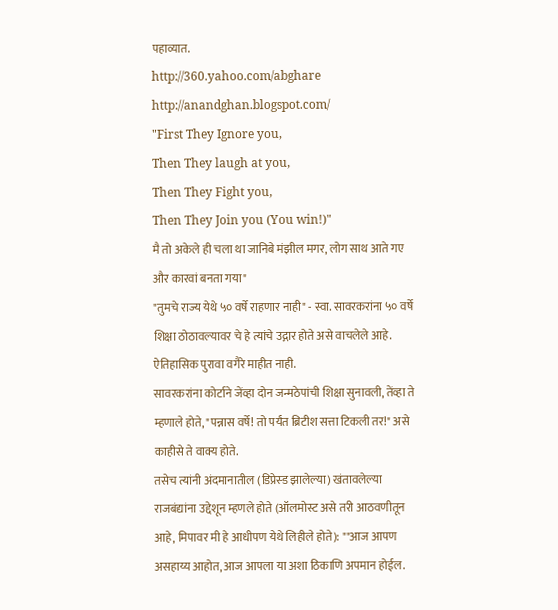पहाव्यात.
http://360.yahoo.com/abghare
http://anandghan.blogspot.com/
"First They Ignore you,
Then They laugh at you,
Then They Fight you,
Then They Join you (You win!)"
मै तो अकेले ही चला था जानिबे मंझील मगर, लोग साथ आते गए और कारवां बनता गया"
"तुमचे राज्य येथे ५० वर्षे राहणार नाही" - स्वा. सावरकरांना ५० वर्षे शिक्षा ठोठावल्यावर चे हे त्यांचे उद्गार होते असे वाचलेले आहे. ऐतिहासिक पुरावा वगैरे माहीत नाही.
सावरकरांना कोर्टाने जेंव्हा दोन जन्मठेपांची शिक्षा सुनावली, तेंव्हा ते म्हणाले होते, "पन्नास वर्षे! तो पर्यंत ब्रिटीश सत्ता टिकली तर!" असे काहीसे ते वाक्य होते.
तसेच त्यांनी अंदमानातील (डिप्रेस्ड झालेल्या) खंतावलेल्या राजबंद्यांना उद्देशून म्हणले होते (ऑलमोस्ट असे तरी आठवणीतून आहे, मिपावर मी हे आधीपण येथे लिहीले होते): ""आज आपण असहाय्य आहोत, आज आपला या अशा ठिकाणि अपमान होईल.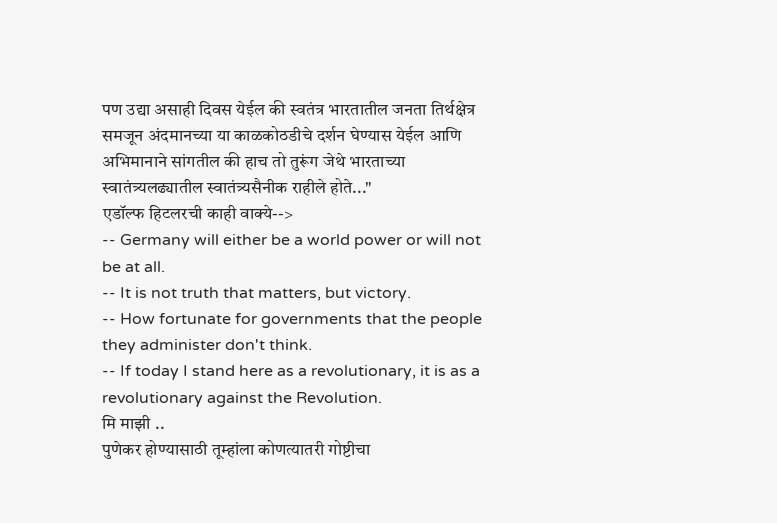पण उद्या असाही दिवस येईल की स्वतंत्र भारतातील जनता तिर्थक्षेत्र समजून अंदमानच्या या काळकोठडीचे दर्शन घेण्यास येईल आणि अभिमानाने सांगतील की हाच तो तुरूंग जेथे भारताच्या स्वातंत्र्यलढ्यातील स्वातंत्र्यसैनीक राहीले होते..."
एडॉल्फ हिटलरची काही वाक्ये-->
-- Germany will either be a world power or will not be at all.
-- It is not truth that matters, but victory.
-- How fortunate for governments that the people they administer don't think.
-- If today I stand here as a revolutionary, it is as a revolutionary against the Revolution.
मि माझी ..
पुणेकर होण्यासाठी तूम्हांला कोणत्यातरी गोष्टीचा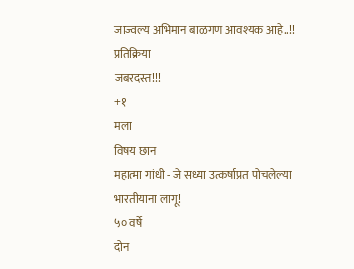जाज्वल्य अभिमान बाळगण आवश्यक आहे..!!
प्रतिक्रिया
जबरदस्त!!!
+१
मला
विषय छान
महात्मा गांधी - जे सध्या उत्कर्षाप्रत पोचलेल्या भारतीयाना लागू!
५० वर्षे
दोन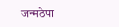जन्मठेपा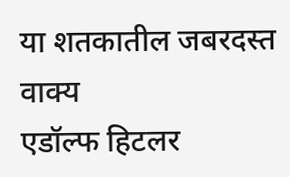या शतकातील जबरदस्त वाक्य
एडॉल्फ हिटलर